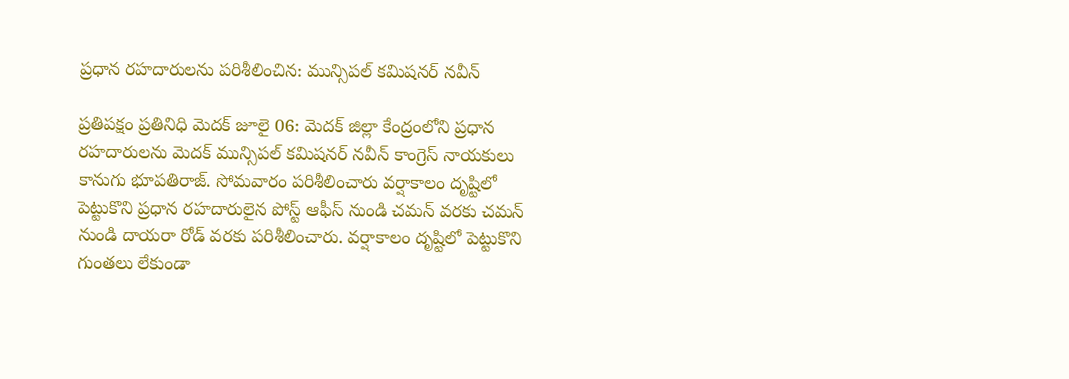ప్రధాన రహదారులను పరిశీలించిన: మున్సిపల్ కమిషనర్ నవీన్

ప్రతిపక్షం ప్రతినిధి మెదక్ జూలై 06: మెదక్ జిల్లా కేంద్రంలోని ప్రధాన రహదారులను మెదక్ మున్సిపల్ కమిషనర్ నవీన్ కాంగ్రెస్ నాయకులు కానుగు భూపతిరాజ్. సోమవారం పరిశీలించారు వర్షాకాలం దృష్టిలో పెట్టుకొని ప్రధాన రహదారులైన పోస్ట్ ఆఫీస్ నుండి చమన్ వరకు చమన్ నుండి దాయరా రోడ్ వరకు పరిశీలించారు. వర్షాకాలం దృష్టిలో పెట్టుకొని గుంతలు లేకుండా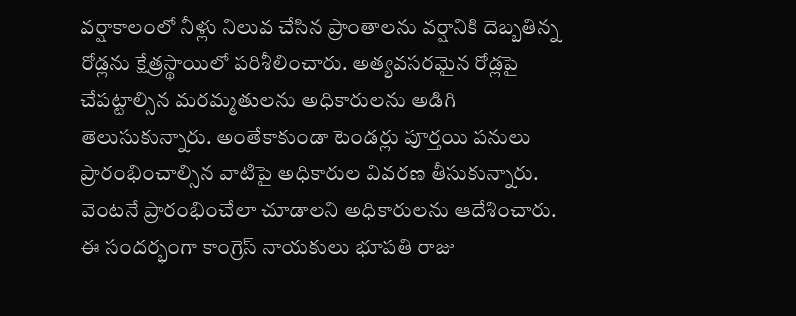వర్షాకాలంలో నీళ్లు నిలువ చేసిన ప్రాంతాలను వర్షానికి దెబ్బతిన్న రోడ్లను క్షేత్రస్థాయిలో పరిశీలించారు. అత్యవసరమైన రోడ్లపై చేపట్టాల్సిన మరమ్మతులను అధికారులను అడిగి తెలుసుకున్నారు. అంతేకాకుండా టెండర్లు పూర్తయి పనులు ప్రారంభించాల్సిన వాటిపై అధికారుల వివరణ తీసుకున్నారు. వెంటనే ప్రారంభించేలా చూడాలని అధికారులను ఆదేశించారు. ఈ సందర్భంగా కాంగ్రెస్ నాయకులు భూపతి రాజు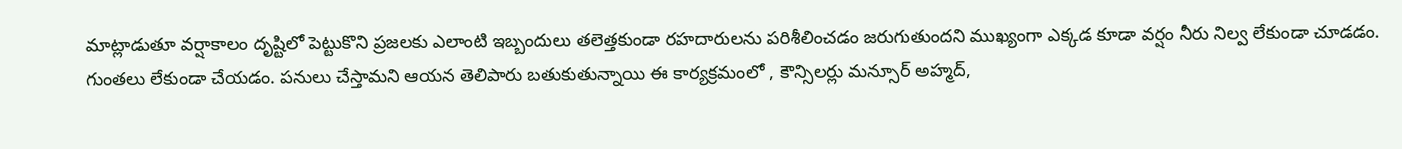మాట్లాడుతూ వర్షాకాలం దృష్టిలో పెట్టుకొని ప్రజలకు ఎలాంటి ఇబ్బందులు తలెత్తకుండా రహదారులను పరిశీలించడం జరుగుతుందని ముఖ్యంగా ఎక్కడ కూడా వర్షం నీరు నిల్వ లేకుండా చూడడం. గుంతలు లేకుండా చేయడం. పనులు చేస్తామని ఆయన తెలిపారు బతుకుతున్నాయి ఈ కార్యక్రమంలో , కౌన్సిలర్లు మన్సూర్ అహ్మద్,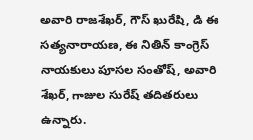అవారి రాజశేఖర్, గౌస్ ఖురేషి, డి ఈ సత్యనారాయణ, ఈ నితిన్ కాంగ్రెస్ నాయకులు పూసల సంతోష్, అవారి శేఖర్, గాజుల సురేష్ తదితరులు ఉన్నారు.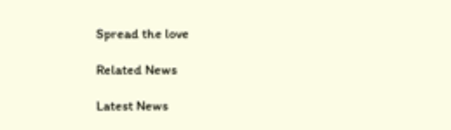Spread the love

Related News

Latest News